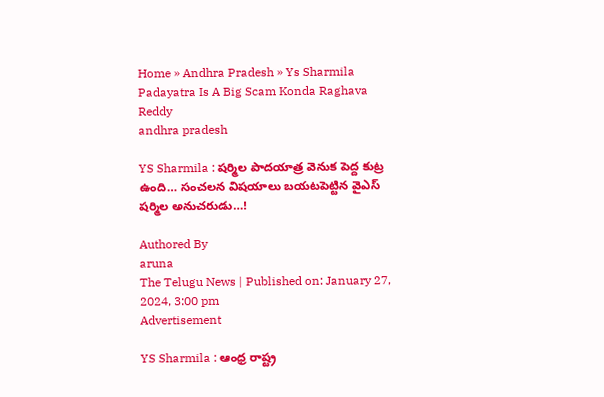Home » Andhra Pradesh » Ys Sharmila Padayatra Is A Big Scam Konda Raghava Reddy
andhra pradesh

YS Sharmila : షర్మిల పాదయాత్ర వెనుక పెద్ద కుట్ర ఉంది… సంచలన విషయాలు బయటపెట్టిన వైఎస్ షర్మిల అనుచరుడు…!

Authored By
aruna
The Telugu News | Published on: January 27, 2024, 3:00 pm
Advertisement

YS Sharmila : ఆంధ్ర రాష్ట్ర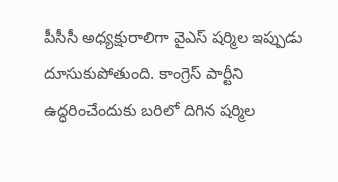పీసీసీ అధ్యక్షురాలిగా వైఎస్ షర్మిల ఇప్పుడు దూసుకుపోతుంది. కాంగ్రెస్ పార్టీని ఉద్ధరించేందుకు బరిలో దిగిన షర్మిల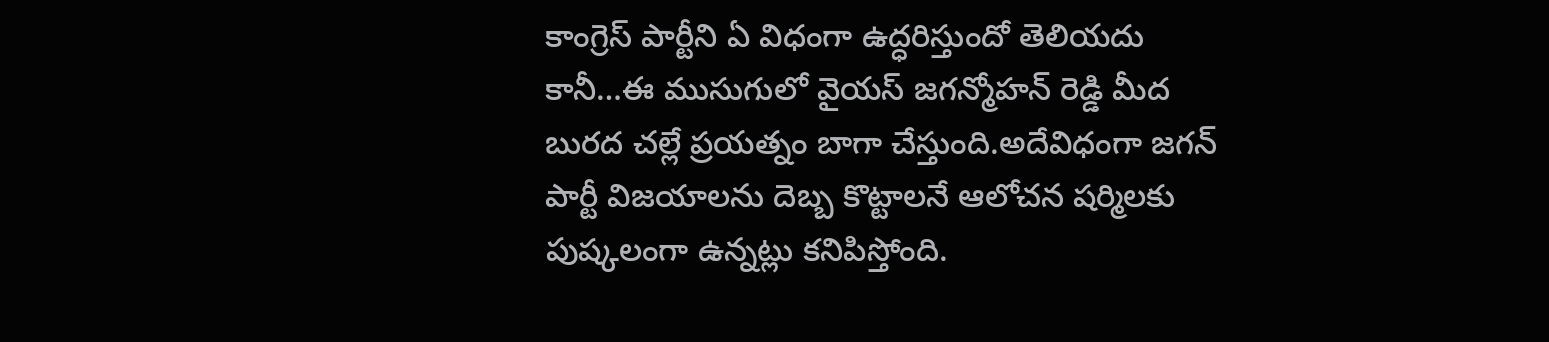కాంగ్రెస్ పార్టీని ఏ విధంగా ఉద్ధరిస్తుందో తెలియదు కానీ…ఈ ముసుగులో వైయస్ జగన్మోహన్ రెడ్డి మీద బురద చల్లే ప్రయత్నం బాగా చేస్తుంది.అదేవిధంగా జగన్ పార్టీ విజయాలను దెబ్బ కొట్టాలనే ఆలోచన షర్మిలకు పుష్కలంగా ఉన్నట్లు కనిపిస్తోంది.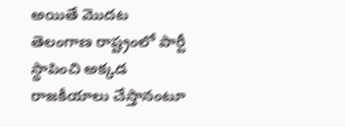అయితే మొదట తెలంగాణ రాష్ట్రంలో పార్టీ స్థాపించి అక్కడ రాజకీయాలు చేస్తానంటూ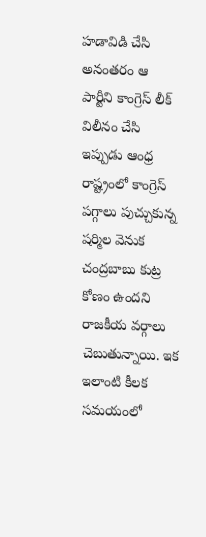హడావిడి చేసి అనంతరం ఆ పార్టీని కాంగ్రెస్ లీక్ విలీనం చేసి ఇప్పుడు ఆంధ్ర రాష్ట్రంలో కాంగ్రెస్ పగ్గాలు పుచ్చుకున్న షర్మిల వెనుక చంద్రబాబు కుట్ర కోణం ఉందని రాజకీయ వర్గాలు చెబుతున్నాయి. ఇక ఇలాంటి కీలక సమయంలో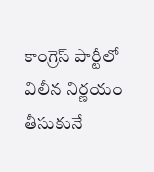కాంగ్రెస్ పార్టీలో విలీన నిర్ణయం తీసుకునే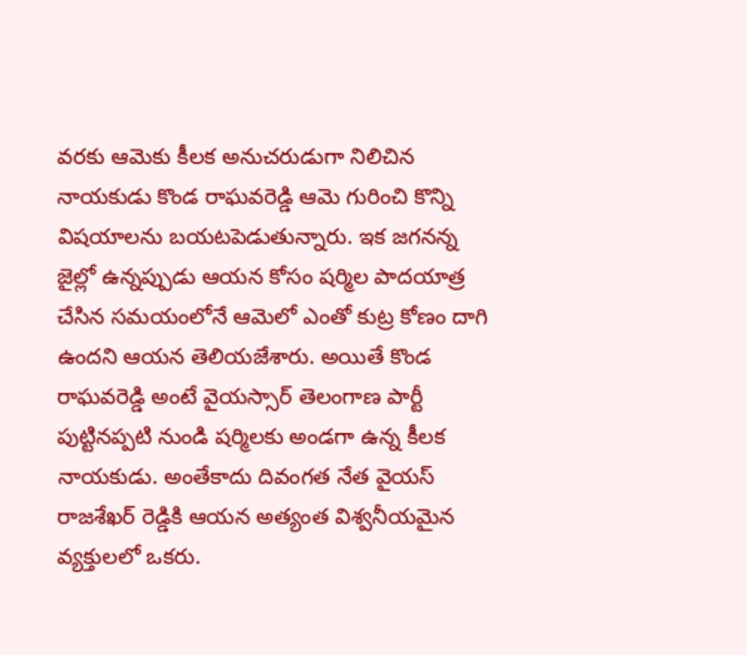వరకు ఆమెకు కీలక అనుచరుడుగా నిలిచిన నాయకుడు కొండ రాఘవరెడ్డి ఆమె గురించి కొన్ని విషయాలను బయటపెడుతున్నారు. ఇక జగనన్న జైల్లో ఉన్నప్పుడు ఆయన కోసం షర్మిల పాదయాత్ర చేసిన సమయంలోనే ఆమెలో ఎంతో కుట్ర కోణం దాగి ఉందని ఆయన తెలియజేశారు. అయితే కొండ రాఘవరెడ్డి అంటే వైయస్సార్ తెలంగాణ పార్టీ పుట్టినప్పటి నుండి షర్మిలకు అండగా ఉన్న కీలక నాయకుడు. అంతేకాదు దివంగత నేత వైయస్ రాజశేఖర్ రెడ్డికి ఆయన అత్యంత విశ్వనీయమైన వ్యక్తులలో ఒకరు.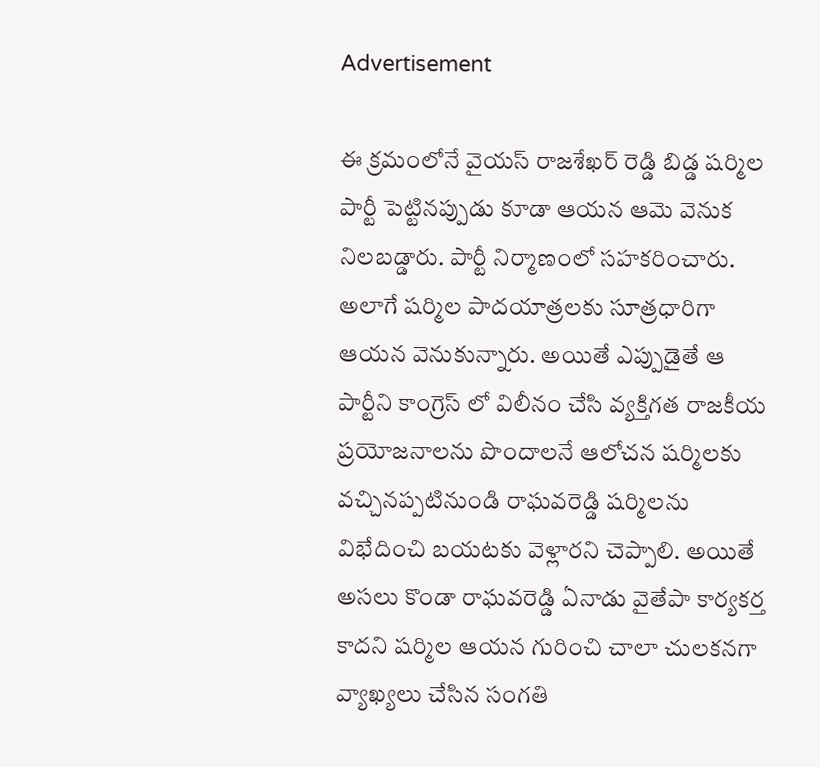Advertisement

ఈ క్రమంలోనే వైయస్ రాజశేఖర్ రెడ్డి బిడ్డ షర్మిల పార్టీ పెట్టినప్పుడు కూడా ఆయన ఆమె వెనుక నిలబడ్డారు. పార్టీ నిర్మాణంలో సహకరించారు. అలాగే షర్మిల పాదయాత్రలకు సూత్రధారిగా ఆయన వెనుకున్నారు. అయితే ఎప్పుడైతే ఆ పార్టీని కాంగ్రెస్ లో విలీనం చేసి వ్యక్తిగత రాజకీయ ప్రయోజనాలను పొందాలనే ఆలోచన షర్మిలకు వచ్చినప్పటినుండి రాఘవరెడ్డి షర్మిలను విభేదించి బయటకు వెళ్లారని చెప్పాలి. అయితే అసలు కొండా రాఘవరెడ్డి ఏనాడు వైతేపా కార్యకర్త కాదని షర్మిల ఆయన గురించి చాలా చులకనగా వ్యాఖ్యలు చేసిన సంగతి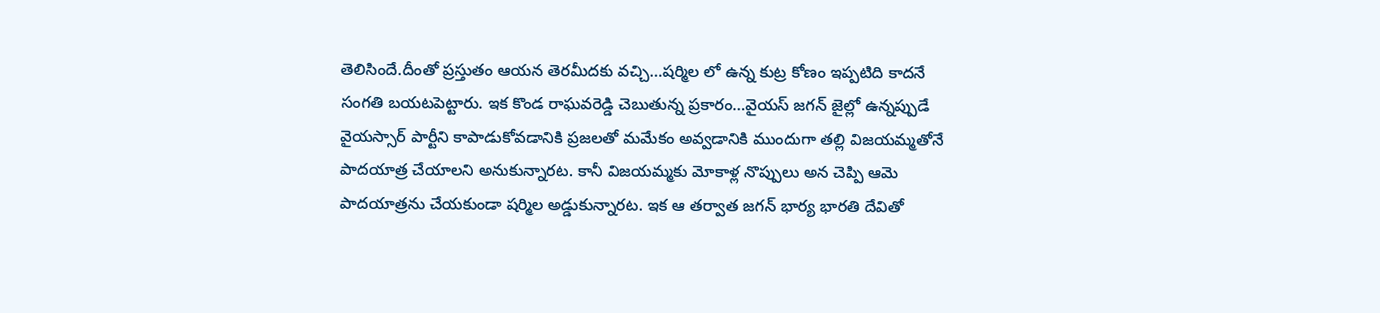తెలిసిందే.దీంతో ప్రస్తుతం ఆయన తెరమీదకు వచ్చి…షర్మిల లో ఉన్న కుట్ర కోణం ఇప్పటిది కాదనే సంగతి బయటపెట్టారు. ఇక కొండ రాఘవరెడ్డి చెబుతున్న ప్రకారం…వైయస్ జగన్ జైల్లో ఉన్నప్పుడే వైయస్సార్ పార్టీని కాపాడుకోవడానికి ప్రజలతో మమేకం అవ్వడానికి ముందుగా తల్లి విజయమ్మతోనే పాదయాత్ర చేయాలని అనుకున్నారట. కానీ విజయమ్మకు మోకాళ్ల నొప్పులు అన చెప్పి ఆమె పాదయాత్రను చేయకుండా షర్మిల అడ్డుకున్నారట. ఇక ఆ తర్వాత జగన్ భార్య భారతి దేవితో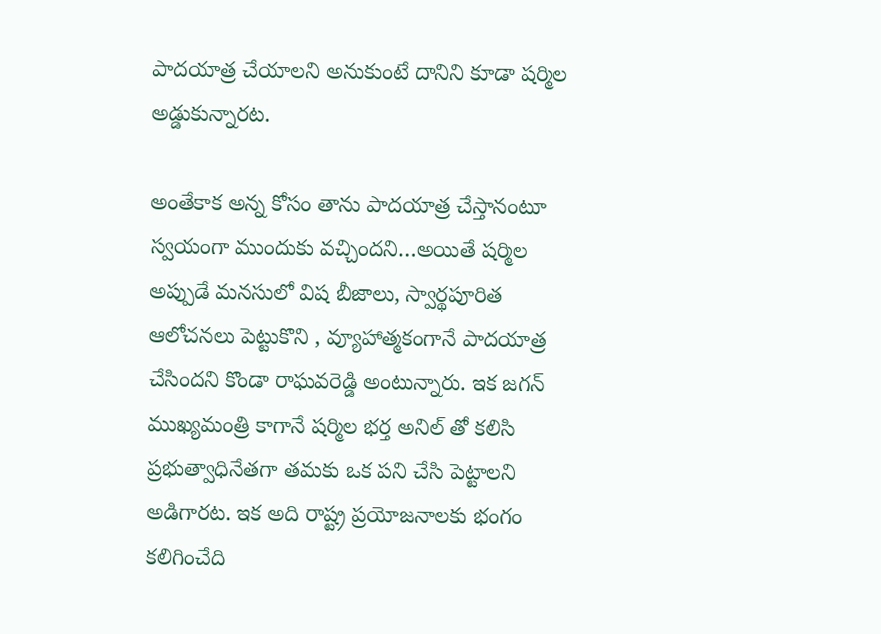పాదయాత్ర చేయాలని అనుకుంటే దానిని కూడా షర్మిల అడ్డుకున్నారట.

అంతేకాక అన్న కోసం తాను పాదయాత్ర చేస్తానంటూ స్వయంగా ముందుకు వచ్చిందని…అయితే షర్మిల అప్పుడే మనసులో విష బీజాలు, స్వార్థపూరిత ఆలోచనలు పెట్టుకొని , వ్యూహాత్మకంగానే పాదయాత్ర చేసిందని కొండా రాఘవరెడ్డి అంటున్నారు. ఇక జగన్ ముఖ్యమంత్రి కాగానే షర్మిల భర్త అనిల్ తో కలిసి ప్రభుత్వాధినేతగా తమకు ఒక పని చేసి పెట్టాలని అడిగారట. ఇక అది రాష్ట్ర ప్రయోజనాలకు భంగం కలిగించేది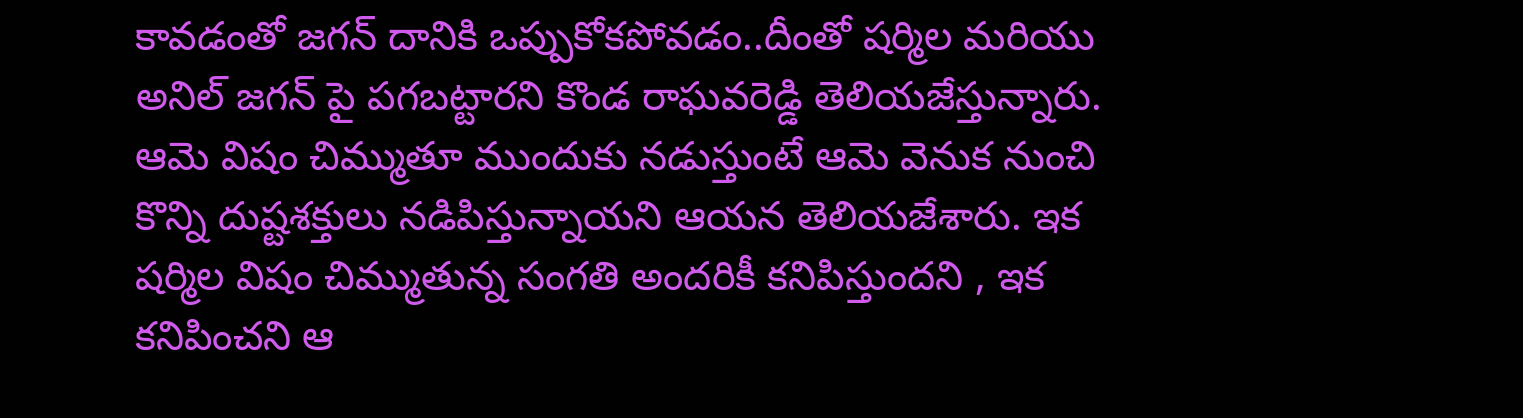కావడంతో జగన్ దానికి ఒప్పుకోకపోవడం..దీంతో షర్మిల మరియు అనిల్ జగన్ పై పగబట్టారని కొండ రాఘవరెడ్డి తెలియజేస్తున్నారు. ఆమె విషం చిమ్ముతూ ముందుకు నడుస్తుంటే ఆమె వెనుక నుంచి కొన్ని దుష్టశక్తులు నడిపిస్తున్నాయని ఆయన తెలియజేశారు. ఇక షర్మిల విషం చిమ్ముతున్న సంగతి అందరికీ కనిపిస్తుందని , ఇక కనిపించని ఆ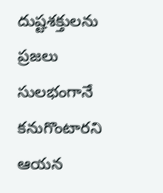దుష్టశక్తులను ప్రజలు సులభంగానే కనుగొంటారని ఆయన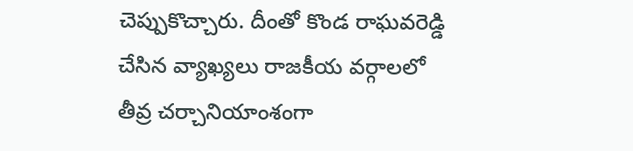చెప్పుకొచ్చారు. దీంతో కొండ రాఘవరెడ్డి చేసిన వ్యాఖ్యలు రాజకీయ వర్గాలలో తీవ్ర చర్చానియాంశంగా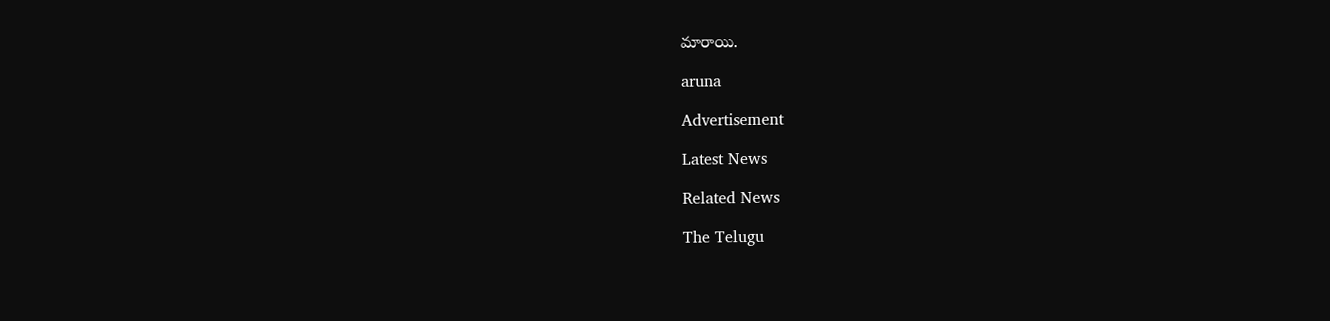మారాయి.

aruna

Advertisement

Latest News

Related News

The Telugu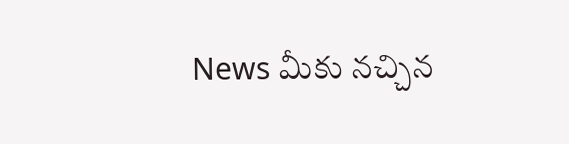News మీకు నచ్చిన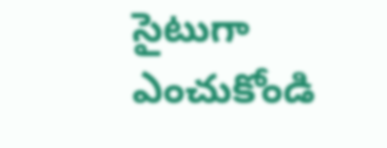సైటుగా ఎంచుకోండి